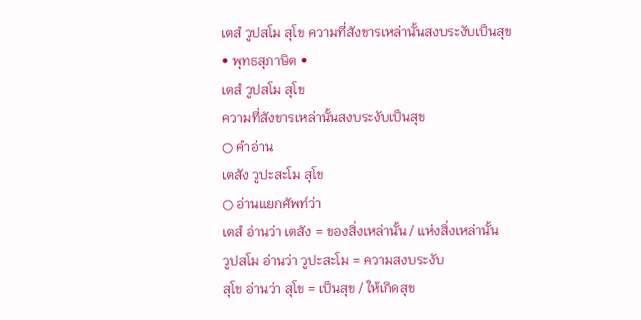เตสํ วูปสโม สุโข ความที่สังขารเหล่านั้นสงบระงับเป็นสุข
• พุทธสุภาษิต •
เตสํ วูปสโม สุโข
ความที่สังขารเหล่านั้นสงบระงับเป็นสุข
○ คำอ่าน
เตสัง วูปะสะโม สุโข
○ อ่านแยกศัพท์ว่า
เตสํ อ่านว่า เตสัง = ของสิ่งเหล่านั้น / แห่งสิ่งเหล่านั้น
วูปสโม อ่านว่า วูปะสะโม = ความสงบระงับ
สุโข อ่านว่า สุโข = เป็นสุข / ให้เกิดสุข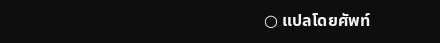○ แปลโดยศัพท์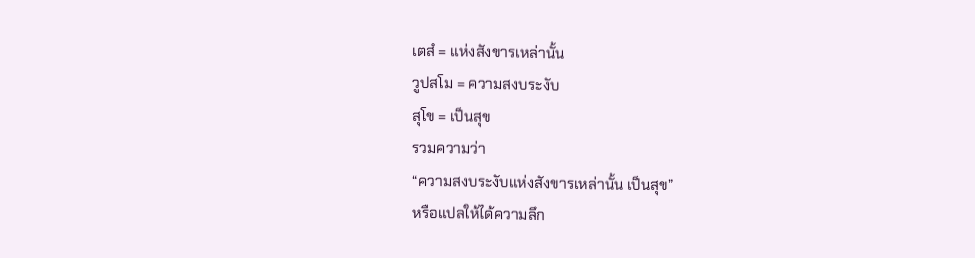เตสํ = แห่งสังขารเหล่านั้น
วูปสโม = ความสงบระงับ
สุโข = เป็นสุข
รวมความว่า
“ความสงบระงับแห่งสังขารเหล่านั้น เป็นสุข”
หรือแปลให้ได้ความลึก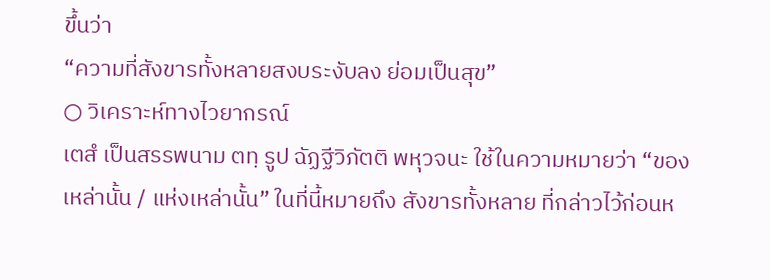ขึ้นว่า
“ความที่สังขารทั้งหลายสงบระงับลง ย่อมเป็นสุข”
○ วิเคราะห์ทางไวยากรณ์
เตสํ เป็นสรรพนาม ตทฺ รูป ฉัฏฐีวิภัตติ พหุวจนะ ใช้ในความหมายว่า “ของเหล่านั้น / แห่งเหล่านั้น” ในที่นี้หมายถึง สังขารทั้งหลาย ที่กล่าวไว้ก่อนห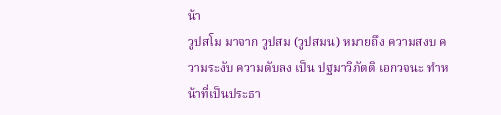น้า
วูปสโม มาจาก วูปสม (วูปสมน) หมายถึง ความสงบ ความระงับ ความดับลง เป็น ปฐมาวิภัตติ เอกวจนะ ทำหน้าที่เป็นประธา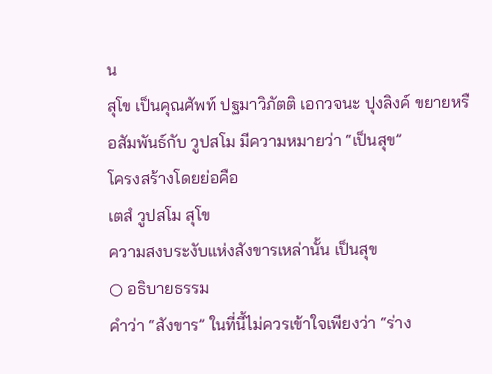น
สุโข เป็นคุณศัพท์ ปฐมาวิภัตติ เอกวจนะ ปุงลิงค์ ขยายหรือสัมพันธ์กับ วูปสโม มีความหมายว่า “เป็นสุข”
โครงสร้างโดยย่อคือ
เตสํ วูปสโม สุโข
ความสงบระงับแห่งสังขารเหล่านั้น เป็นสุข
○ อธิบายธรรม
คำว่า “สังขาร” ในที่นี้ไม่ควรเข้าใจเพียงว่า “ร่าง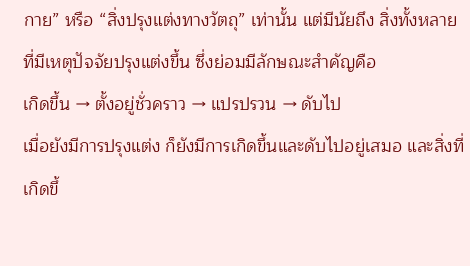กาย” หรือ “สิ่งปรุงแต่งทางวัตถุ” เท่านั้น แต่มีนัยถึง สิ่งทั้งหลายที่มีเหตุปัจจัยปรุงแต่งขึ้น ซึ่งย่อมมีลักษณะสำคัญคือ
เกิดขึ้น → ตั้งอยู่ชั่วคราว → แปรปรวน → ดับไป
เมื่อยังมีการปรุงแต่ง ก็ยังมีการเกิดขึ้นและดับไปอยู่เสมอ และสิ่งที่เกิดขึ้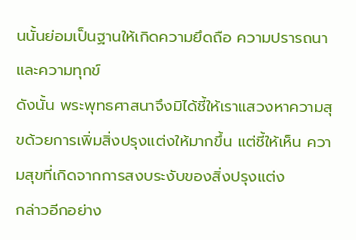นนั้นย่อมเป็นฐานให้เกิดความยึดถือ ความปรารถนา และความทุกข์
ดังนั้น พระพุทธศาสนาจึงมิได้ชี้ให้เราแสวงหาความสุขด้วยการเพิ่มสิ่งปรุงแต่งให้มากขึ้น แต่ชี้ให้เห็น ความสุขที่เกิดจากการสงบระงับของสิ่งปรุงแต่ง
กล่าวอีกอย่าง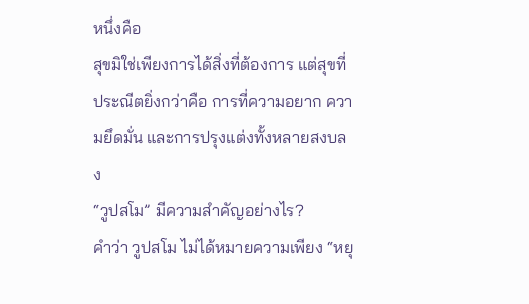หนึ่งคือ
สุขมิใช่เพียงการได้สิ่งที่ต้องการ แต่สุขที่ประณีตยิ่งกว่าคือ การที่ความอยาก ความยึดมั่น และการปรุงแต่งทั้งหลายสงบลง
“วูปสโม” มีความสำคัญอย่างไร?
คำว่า วูปสโม ไม่ได้หมายความเพียง “หยุ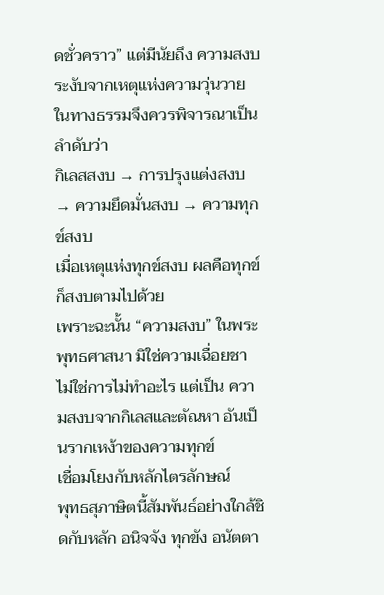ดชั่วคราว” แต่มีนัยถึง ความสงบระงับจากเหตุแห่งความวุ่นวาย
ในทางธรรมจึงควรพิจารณาเป็นลำดับว่า
กิเลสสงบ → การปรุงแต่งสงบ → ความยึดมั่นสงบ → ความทุกข์สงบ
เมื่อเหตุแห่งทุกข์สงบ ผลคือทุกข์ก็สงบตามไปด้วย
เพราะฉะนั้น “ความสงบ” ในพระพุทธศาสนา มิใช่ความเฉื่อยชา ไม่ใช่การไม่ทำอะไร แต่เป็น ความสงบจากกิเลสและตัณหา อันเป็นรากเหง้าของความทุกข์
เชื่อมโยงกับหลักไตรลักษณ์
พุทธสุภาษิตนี้สัมพันธ์อย่างใกล้ชิดกับหลัก อนิจจัง ทุกขัง อนัตตา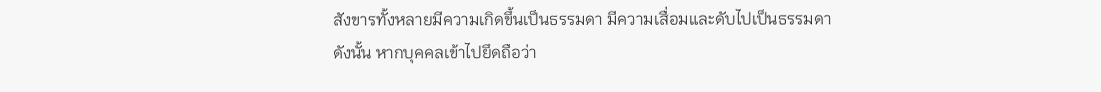สังขารทั้งหลายมีความเกิดขึ้นเป็นธรรมดา มีความเสื่อมและดับไปเป็นธรรมดา
ดังนั้น หากบุคคลเข้าไปยึดถือว่า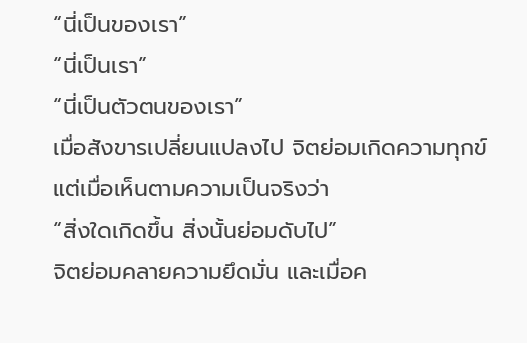“นี่เป็นของเรา”
“นี่เป็นเรา”
“นี่เป็นตัวตนของเรา”
เมื่อสังขารเปลี่ยนแปลงไป จิตย่อมเกิดความทุกข์
แต่เมื่อเห็นตามความเป็นจริงว่า
“สิ่งใดเกิดขึ้น สิ่งนั้นย่อมดับไป”
จิตย่อมคลายความยึดมั่น และเมื่อค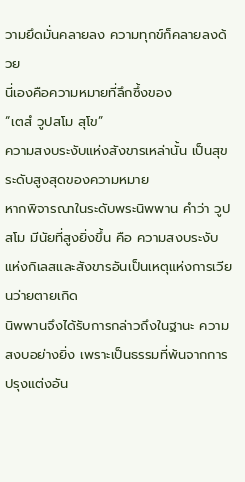วามยึดมั่นคลายลง ความทุกข์ก็คลายลงด้วย
นี่เองคือความหมายที่ลึกซึ้งของ
“เตสํ วูปสโม สุโข”
ความสงบระงับแห่งสังขารเหล่านั้น เป็นสุข
ระดับสูงสุดของความหมาย
หากพิจารณาในระดับพระนิพพาน คำว่า วูปสโม มีนัยที่สูงยิ่งขึ้น คือ ความสงบระงับแห่งกิเลสและสังขารอันเป็นเหตุแห่งการเวียนว่ายตายเกิด
นิพพานจึงได้รับการกล่าวถึงในฐานะ ความสงบอย่างยิ่ง เพราะเป็นธรรมที่พ้นจากการปรุงแต่งอัน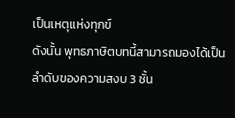เป็นเหตุแห่งทุกข์
ดังนั้น พุทธภาษิตบทนี้สามารถมองได้เป็น ลำดับของความสงบ 3 ชั้น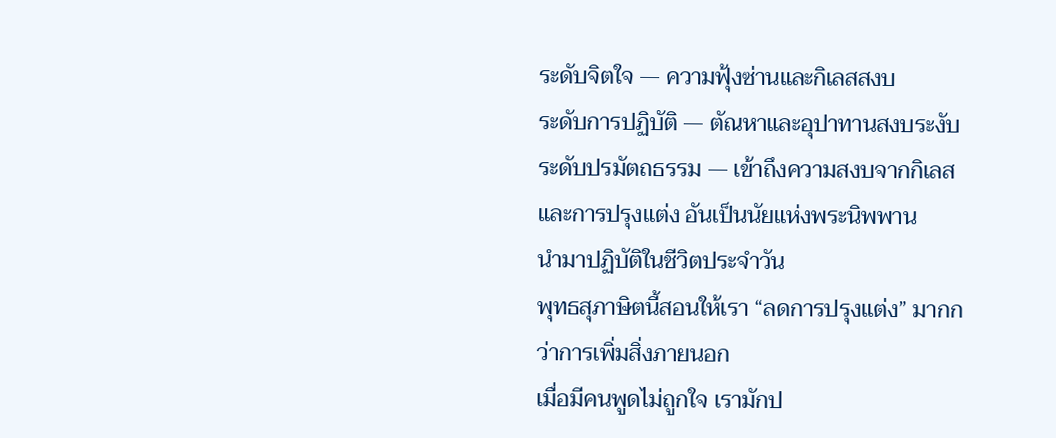ระดับจิตใจ — ความฟุ้งซ่านและกิเลสสงบ
ระดับการปฏิบัติ — ตัณหาและอุปาทานสงบระงับ
ระดับปรมัตถธรรม — เข้าถึงความสงบจากกิเลสและการปรุงแต่ง อันเป็นนัยแห่งพระนิพพาน
นำมาปฏิบัติในชีวิตประจำวัน
พุทธสุภาษิตนี้สอนให้เรา “ลดการปรุงแต่ง” มากกว่าการเพิ่มสิ่งภายนอก
เมื่อมีคนพูดไม่ถูกใจ เรามักป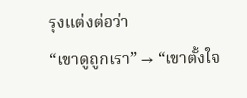รุงแต่งต่อว่า
“เขาดูถูกเรา” → “เขาตั้งใจ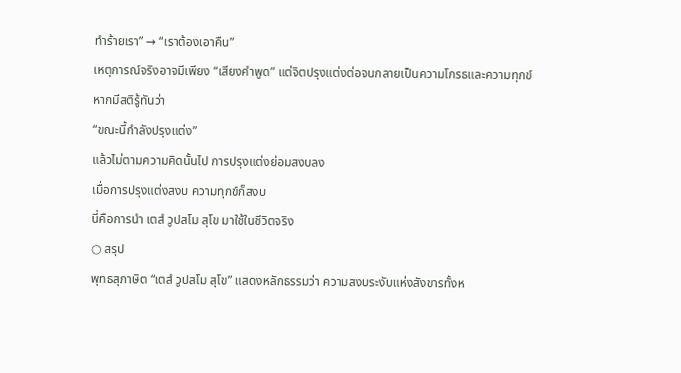ทำร้ายเรา” → “เราต้องเอาคืน”
เหตุการณ์จริงอาจมีเพียง “เสียงคำพูด” แต่จิตปรุงแต่งต่อจนกลายเป็นความโกรธและความทุกข์
หากมีสติรู้ทันว่า
“ขณะนี้กำลังปรุงแต่ง”
แล้วไม่ตามความคิดนั้นไป การปรุงแต่งย่อมสงบลง
เมื่อการปรุงแต่งสงบ ความทุกข์ก็สงบ
นี่คือการนำ เตสํ วูปสโม สุโข มาใช้ในชีวิตจริง
○ สรุป
พุทธสุภาษิต “เตสํ วูปสโม สุโข” แสดงหลักธรรมว่า ความสงบระงับแห่งสังขารทั้งห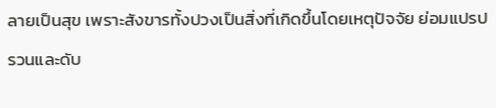ลายเป็นสุข เพราะสังขารทั้งปวงเป็นสิ่งที่เกิดขึ้นโดยเหตุปัจจัย ย่อมแปรปรวนและดับ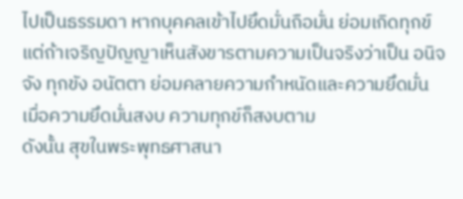ไปเป็นธรรมดา หากบุคคลเข้าไปยึดมั่นถือมั่น ย่อมเกิดทุกข์ แต่ถ้าเจริญปัญญาเห็นสังขารตามความเป็นจริงว่าเป็น อนิจจัง ทุกขัง อนัตตา ย่อมคลายความกำหนัดและความยึดมั่น เมื่อความยึดมั่นสงบ ความทุกข์ก็สงบตาม
ดังนั้น สุขในพระพุทธศาสนา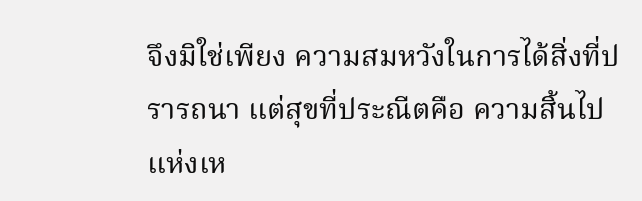จึงมิใช่เพียง ความสมหวังในการได้สิ่งที่ปรารถนา แต่สุขที่ประณีตคือ ความสิ้นไปแห่งเห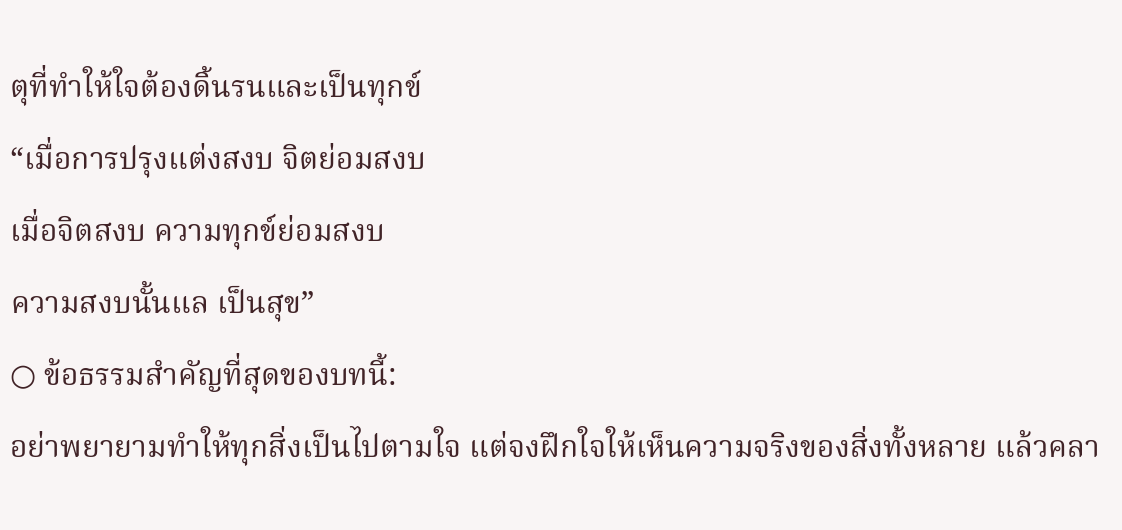ตุที่ทำให้ใจต้องดิ้นรนและเป็นทุกข์
“เมื่อการปรุงแต่งสงบ จิตย่อมสงบ
เมื่อจิตสงบ ความทุกข์ย่อมสงบ
ความสงบนั้นแล เป็นสุข”
○ ข้อธรรมสำคัญที่สุดของบทนี้:
อย่าพยายามทำให้ทุกสิ่งเป็นไปตามใจ แต่จงฝึกใจให้เห็นความจริงของสิ่งทั้งหลาย แล้วคลา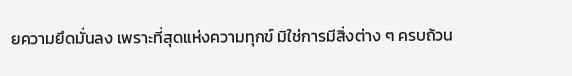ยความยึดมั่นลง เพราะที่สุดแห่งความทุกข์ มิใช่การมีสิ่งต่าง ๆ ครบถ้วน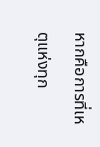หากคือการที่เหตุแห่งทุก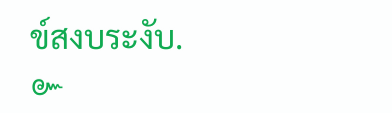ข์สงบระงับ.
๛